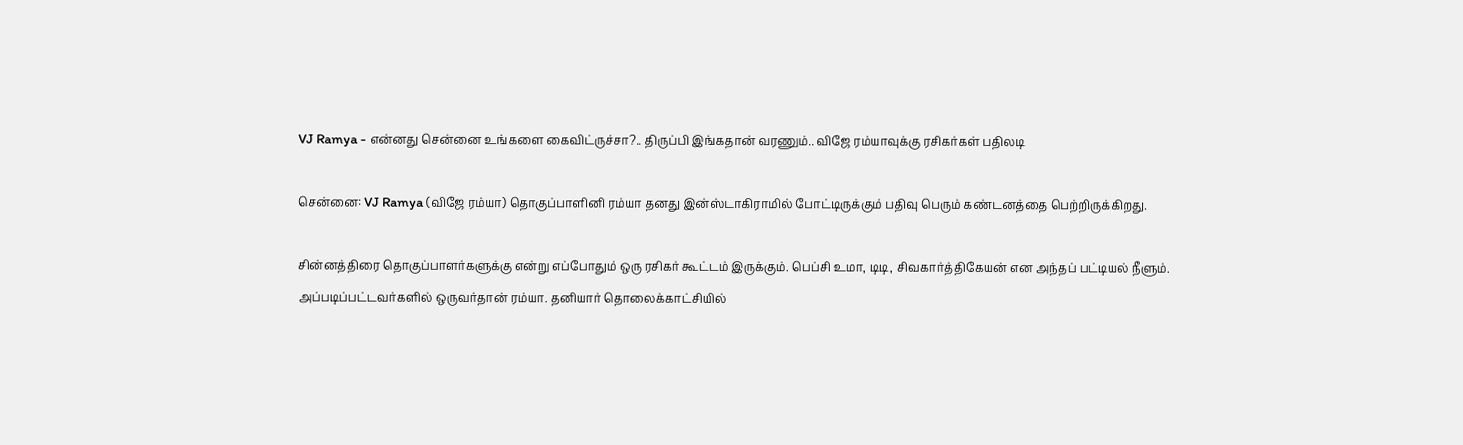VJ Ramya - என்னது சென்னை உங்களை கைவிட்ருச்சா?.. திருப்பி இங்கதான் வரணும்.. விஜே ரம்யாவுக்கு ரசிகர்கள் பதிலடி

சென்னை: VJ Ramya (விஜே ரம்யா) தொகுப்பாளினி ரம்யா தனது இன்ஸ்டாகிராமில் போட்டிருக்கும் பதிவு பெரும் கண்டனத்தை பெற்றிருக்கிறது.

சின்னத்திரை தொகுப்பாளர்களுக்கு என்று எப்போதும் ஒரு ரசிகர் கூட்டம் இருக்கும். பெப்சி உமா, டிடி, சிவகார்த்திகேயன் என அந்தப் பட்டியல் நீளும். அப்படிப்பட்டவர்களில் ஒருவர்தான் ரம்யா. தனியார் தொலைக்காட்சியில்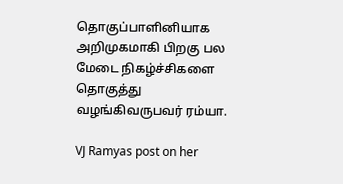தொகுப்பாளினியாக அறிமுகமாகி பிறகு பல மேடை நிகழ்ச்சிகளை தொகுத்து வழங்கிவருபவர் ரம்யா.

VJ Ramyas post on her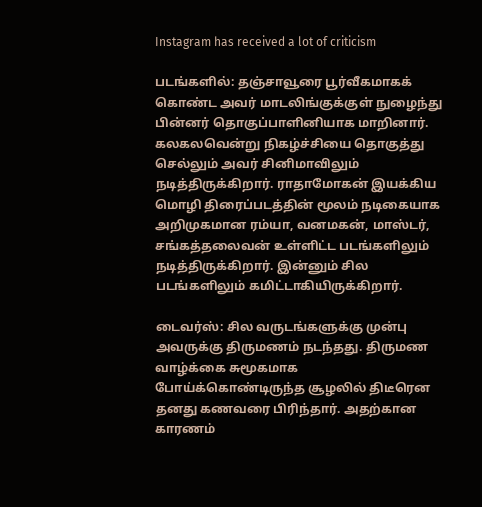Instagram has received a lot of criticism

படங்களில்: தஞ்சாவூரை பூர்வீகமாகக் கொண்ட அவர் மாடலிங்குக்குள் நுழைந்து பின்னர் தொகுப்பாளினியாக மாறினார். கலகலவென்று நிகழ்ச்சியை தொகுத்து செல்லும் அவர் சினிமாவிலும் நடித்திருக்கிறார். ராதாமோகன் இயக்கிய மொழி திரைப்படத்தின் மூலம் நடிகையாக அறிமுகமான ரம்யா, வனமகன், மாஸ்டர், சங்கத்தலைவன் உள்ளிட்ட படங்களிலும் நடித்திருக்கிறார். இன்னும் சில படங்களிலும் கமிட்டாகியிருக்கிறார்.

டைவர்ஸ்: சில வருடங்களுக்கு முன்பு அவருக்கு திருமணம் நடந்தது. திருமண வாழ்க்கை சுமூகமாக போய்க்கொண்டிருந்த சூழலில் திடீரென தனது கணவரை பிரிந்தார். அதற்கான காரணம்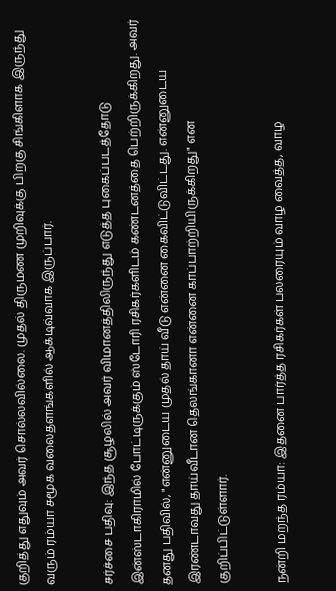குறித்து எதுவும் அவர் சொல்லவில்லை. முதல் திருமண முறிவுக்கு பிறகு சிங்கிளாக இருந்து வரும் ரம்யா சமூக வலைதளங்களில் ஆக்டிவ்வாக இருப்பார்.

சர்ச்சை பதிவு: இந்த சூழலில் அவர் விமானத்திலிருந்து எடுத்த புகைப்படத்தோடு இன்ஸ்டாகிராமில் போட்டிருக்கும் ஸ்டோரி ரசிகர்களிடம் கண்டனத்தை பெற்றிருக்கிறது. அவர் தனது பதிவில், "என்னுடைய முதல் தாய் வீடு என்னை கைவிட்டுவிட்டது. என்னுடைய இரண்டாவது தாய்வீடான தெலங்கானா என்னை காப்பாற்றியிருக்கிறது" என குறிப்பிட்டுள்ளார்.

நன்றி மறந்த ரம்யா: இதனை பார்த்த ரசிகர்கள் பலரையும் வாழ வைத்த, வாழ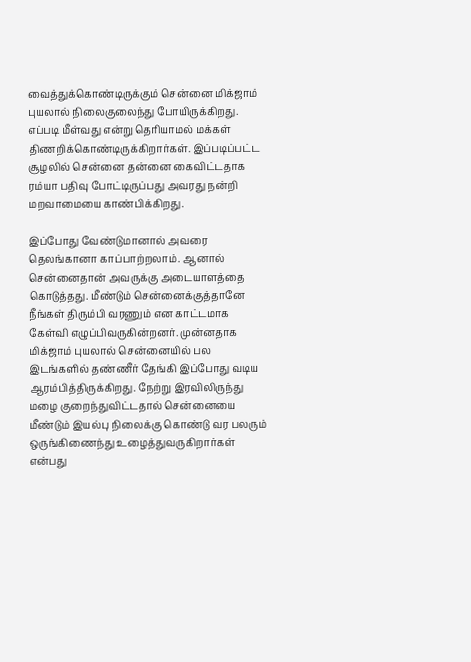வைத்துக்கொண்டிருக்கும் சென்னை மிக்ஜாம் புயலால் நிலைகுலைந்து போயிருக்கிறது. எப்படி மீள்வது என்று தெரியாமல் மக்கள் திணறிக்கொண்டிருக்கிறார்கள். இப்படிப்பட்ட சூழலில் சென்னை தன்னை கைவிட்டதாக ரம்யா பதிவு போட்டிருப்பது அவரது நன்றி மறவாமையை காண்பிக்கிறது.

இப்போது வேண்டுமானால் அவரை தெலங்கானா காப்பாற்றலாம். ஆனால் சென்னைதான் அவருக்கு அடையாளத்தை கொடுத்தது. மீண்டும் சென்னைக்குத்தானே நீங்கள் திரும்பி வரணும் என காட்டமாக கேள்வி எழுப்பிவருகின்றனர். முன்னதாக மிக்ஜாம் புயலால் சென்னையில் பல இடங்களில் தண்ணீர் தேங்கி இப்போது வடிய ஆரம்பித்திருக்கிறது. நேற்று இரவிலிருந்து மழை குறைந்துவிட்டதால் சென்னையை மீண்டும் இயல்பு நிலைக்கு கொண்டு வர பலரும் ஒருங்கிணைந்து உழைத்துவருகிறார்கள் என்பது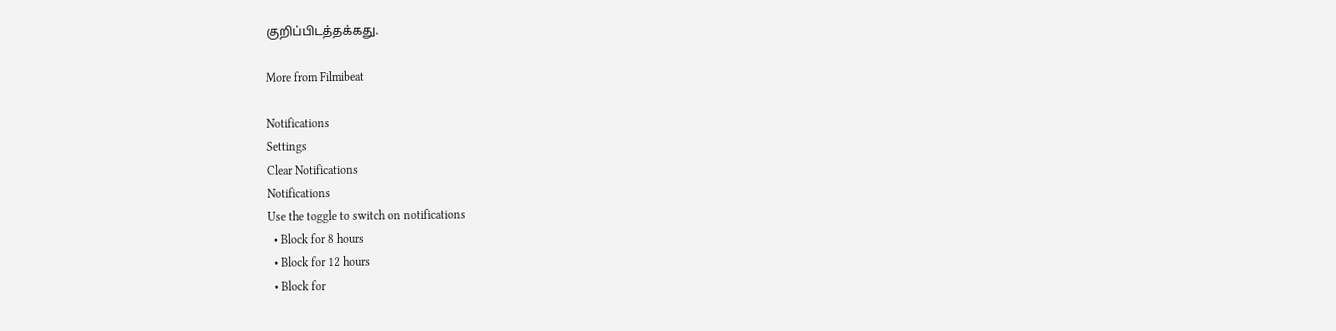குறிப்பிடத்தக்கது.

More from Filmibeat

Notifications
Settings
Clear Notifications
Notifications
Use the toggle to switch on notifications
  • Block for 8 hours
  • Block for 12 hours
  • Block for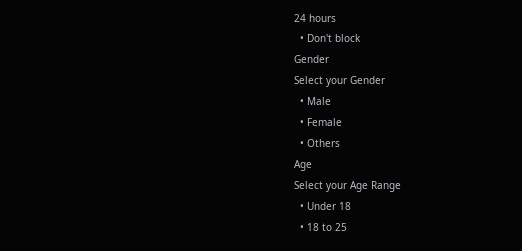24 hours
  • Don't block
Gender
Select your Gender
  • Male
  • Female
  • Others
Age
Select your Age Range
  • Under 18
  • 18 to 25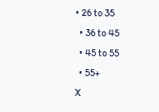• 26 to 35
  • 36 to 45
  • 45 to 55
  • 55+
X